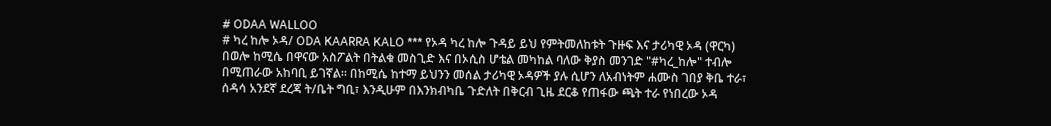# ODAA WALLOO
# ካረ ከሎ ኦዳ/ ODA KAARRA KALO *** የኦዳ ካረ ከሎ ጉዳይ ይህ የምትመለከቱት ጉዙፍ እና ታሪካዊ ኦዳ (ዋርካ) በወሎ ከሚሴ በዋናው አስፖልት በትልቁ መስጊድ እና በኦሲስ ሆቴል መካከል ባለው ቅያስ መንገድ "#ካረ_ከሎ" ተብሎ በሚጠራው አከባቢ ይገኛል። በከሚሴ ከተማ ይህንን መሰል ታሪካዊ ኦዳዎች ያሉ ሲሆን ለአብነትም ሐሙስ ገበያ ቅቤ ተራ፣ ሰዳሳ አንደኛ ደረጃ ት/ቤት ግቢ፣ እንዲሁም በእንክብካቤ ጉድለት በቅርብ ጊዜ ደርቆ የጠፋው ጫት ተራ የነበረው ኦዳ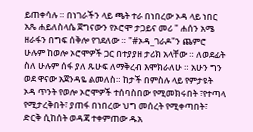ይጠቀሳሉ ። በነገራችን ላይ ጫት ተራ በነበረው ኦዳ ላይ ነበር አጼ ሐይለስላሴ ጀግናውን የኦሮሞ ታጋይና መሪ " ሐሰን አሜ ዘራፋን በግፍ ሰቅሎ የገደለው ። "#ኦዳ_ገራዶ"ን ጨምሮ ሁሉም ከወሎ ኦሮሞዎች ጋር በተያያዘ ታሪክ አላቸው ። ለወደፊት ስለ ሁሉም ሰፋ ያለ ጹሁፍ ለማቅረብ እሞክራለሁ ። አሁን ግን ወደ ዋናው አጀንዳዬ ልመለስ። ከታች በምስሉ ላይ የምታዩት ኦዳ ጥንት የወሎ ኦሮሞዎች ተሰባስበው የሚመክሩበት ፣የተጣላ የሚታረቅበት፣ ያጠፋ በነበረው ህግ መሰረት የሚቀጣበት፣ ድርቅ ሲከሰት ወዳጃ ተቀምጠው ዱአ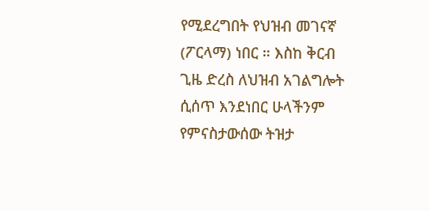የሚደረግበት የህዝብ መገናኛ (ፖርላማ) ነበር ። እስከ ቅርብ ጊዜ ድረስ ለህዝብ አገልግሎት ሲሰጥ እንደነበር ሁላችንም የምናስታውሰው ትዝታ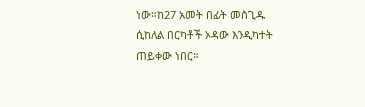ነው።ከ27 አመት በፊት መስጊዱ ሲከለል በርካቶች ኦዳው እንዲካተት ጠይቀው ነበር።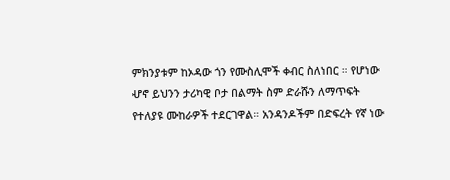ምክንያቱም ከኦዳው ጎን የሙስሊሞች ቀብር ስለነበር ። የሆነው ሇኖ ይህንን ታሪካዊ ቦታ በልማት ስም ድራሹን ለማጥፍት የተለያዩ ሙከራዎች ተደርገዋል። አንዳንዶችም በድፍረት የኛ ነው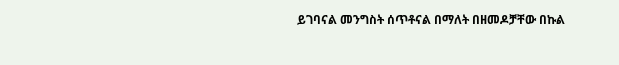ይገባናል መንግስት ሰጥቶናል በማለት በዘመዶቻቸው በኩል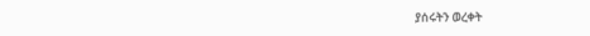ያሰሩትን ወረቀት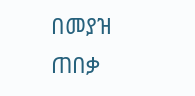በመያዝ ጠበቃ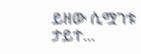ይዘው ሲሟገቱ ታይተ...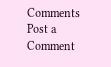Comments
Post a Comment